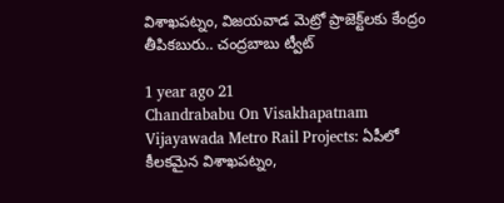విశాఖపట్నం, విజయవాడ మెట్రో ప్రాజెక్ట్‌లకు కేంద్రం తీపికబురు.. చంద్రబాబు ట్వీట్

1 year ago 21
Chandrababu On Visakhapatnam Vijayawada Metro Rail Projects: ఏపీలో కీలకమైన విశాఖపట్నం,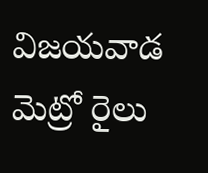విజయవాడ మెట్రో రైలు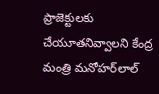ప్రాజెక్టులకు చేయూతనివ్వాలని కేంద్ర మంత్రి మనోహర్‌లాల్‌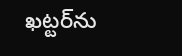ఖట్టర్‌ను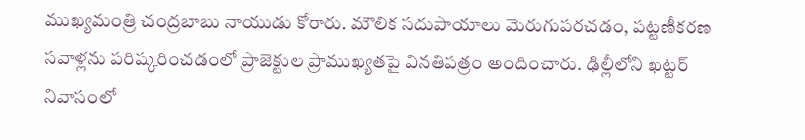ముఖ్యమంత్రి చంద్రబాబు నాయుడు కోరారు. మౌలిక సదుపాయాలు మెరుగుపరచడం, పట్టణీకరణ సవాళ్లను పరిష్కరించడంలో ప్రాజెక్టుల ప్రాముఖ్యతపై వినతిపత్రం అందించారు. ఢిల్లీలోని ఖట్టర్‌ నివాసంలో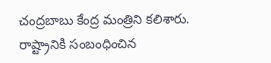చంద్రబాబు కేంద్ర మంత్రిని కలిశారు. రాష్ట్రానికి సంబంధించిన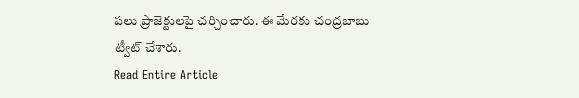పలు ప్రాజెక్టులపై చర్చించారు. ఈ మేరకు చంద్రబాబు ట్వీట్ చేశారు.
Read Entire Article